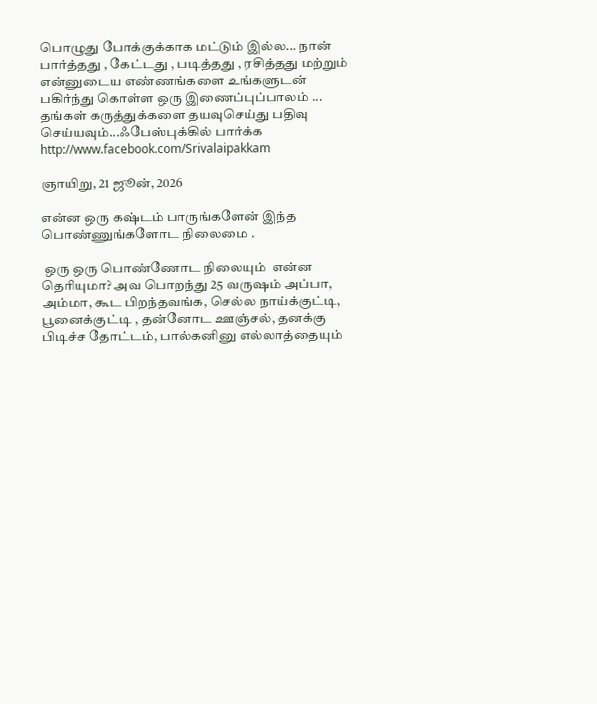பொழுது போக்குக்காக மட்டும் இல்ல... நான் பார்த்தது , கேட்டது , படித்தது , ரசித்தது மற்றும் என்னுடைய எண்ணங்களை உங்களுடன் பகிர்ந்து கொள்ள ஒரு இணைப்புப்பாலம் ...
தங்கள் கருத்துக்களை தயவுசெய்து பதிவு செய்யவும்...ஃபேஸ்புக்கில் பார்க்க http://www.facebook.com/Srivalaipakkam

ஞாயிறு, 21 ஜூன், 2026

என்ன ஒரு கஷ்டம் பாருங்களேன் இந்த பொண்ணுங்களோட நிலைமை .

 ஒரு ஒரு பொண்ணோட நிலையும்  என்ன தெரியுமா? அவ பொறந்து 25 வருஷம் அப்பா, அம்மா, கூட பிறந்தவங்க, செல்ல நாய்க்குட்டி, பூனைக்குட்டி , தன்னோட ஊஞ்சல், தனக்கு பிடிச்ச தோட்டம், பால்கனினு எல்லாத்தையும்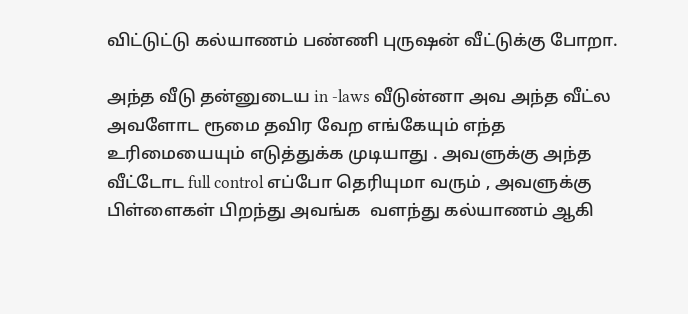விட்டுட்டு கல்யாணம் பண்ணி புருஷன் வீட்டுக்கு போறா.

அந்த வீடு தன்னுடைய in -laws வீடுன்னா அவ அந்த வீட்ல அவளோட ரூமை தவிர வேற எங்கேயும் எந்த உரிமையையும் எடுத்துக்க முடியாது . அவளுக்கு அந்த வீட்டோட full control எப்போ தெரியுமா வரும் , அவளுக்கு பிள்ளைகள் பிறந்து அவங்க  வளந்து கல்யாணம் ஆகி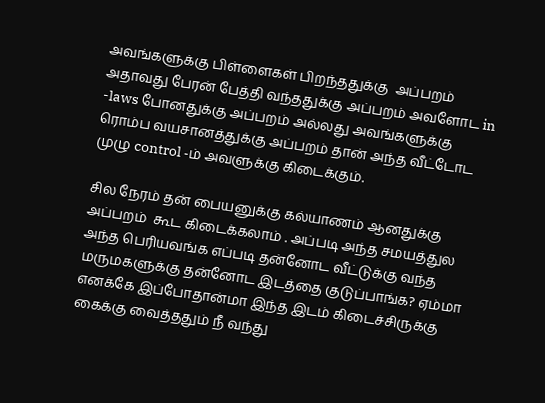அவங்களுக்கு பிள்ளைகள் பிறந்ததுக்கு  அப்பறம் அதாவது பேரன் பேத்தி வந்ததுக்கு அப்பறம் அவளோட in -laws போனதுக்கு அப்பறம் அல்லது அவங்களுக்கு ரொம்ப வயசானத்துக்கு அப்பறம் தான் அந்த வீட்டோட முழு control -ம் அவளுக்கு கிடைக்கும்.

சில நேரம் தன் பையனுக்கு கல்யாணம் ஆனதுக்கு அப்பறம்  கூட கிடைக்கலாம் . அப்படி அந்த சமயத்துல அந்த பெரியவங்க எப்படி தன்னோட வீட்டுக்கு வந்த மருமகளுக்கு தன்னோட இடத்தை குடுப்பாங்க? ஏம்மா எனக்கே இப்போதான்மா இந்த இடம் கிடைச்சிருக்கு கைக்கு வைத்ததும் நீ வந்து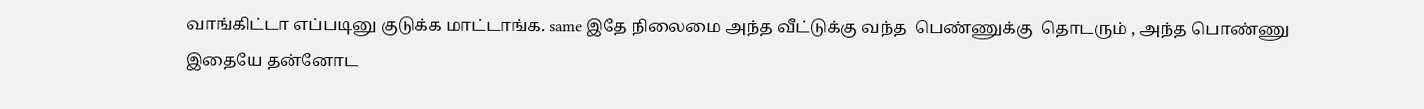வாங்கிட்டா எப்படினு குடுக்க மாட்டாங்க. same இதே நிலைமை அந்த வீட்டுக்கு வந்த  பெண்ணுக்கு  தொடரும் , அந்த பொண்ணு இதையே தன்னோட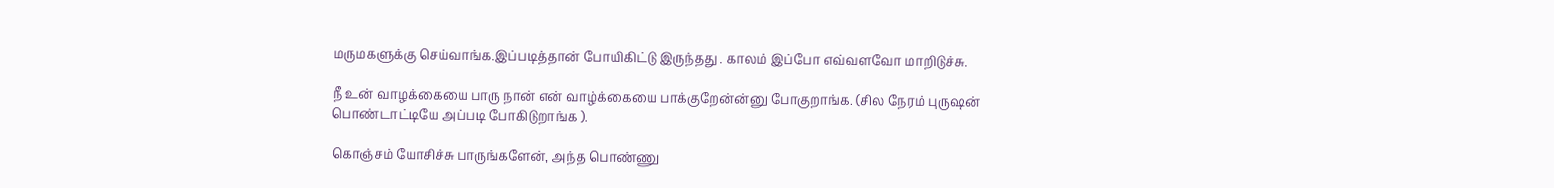மருமகளுக்கு செய்வாங்க.இப்படித்தான் போயிகிட்டு இருந்தது . காலம் இப்போ எவ்வளவோ மாறிடுச்சு.

நீ உன் வாழக்கையை பாரு நான் என் வாழ்க்கையை பாக்குறேன்ன்னு போகுறாங்க. (சில நேரம் புருஷன் பொண்டாட்டியே அப்படி போகிடுறாங்க ).

கொஞ்சம் யோசிச்சு பாருங்களேன், அந்த பொண்ணு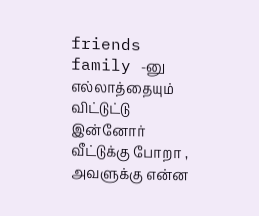friends family -னு எல்லாத்தையும் விட்டுட்டு இன்னோர் வீட்டுக்கு போறா , அவளுக்கு என்ன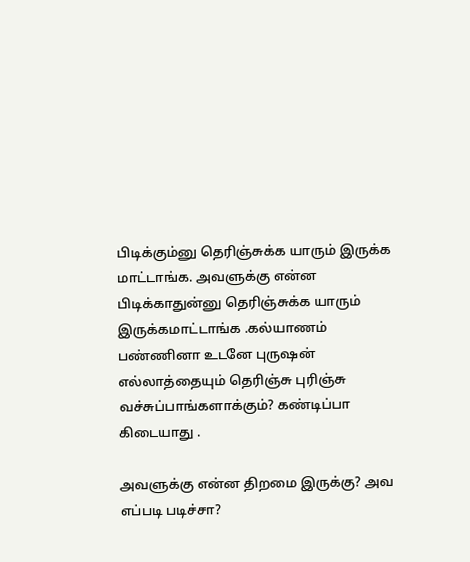பிடிக்கும்னு தெரிஞ்சுக்க யாரும் இருக்க மாட்டாங்க. அவளுக்கு என்ன பிடிக்காதுன்னு தெரிஞ்சுக்க யாரும் இருக்கமாட்டாங்க .கல்யாணம் பண்ணினா உடனே புருஷன் எல்லாத்தையும் தெரிஞ்சு புரிஞ்சு வச்சுப்பாங்களாக்கும்? கண்டிப்பா கிடையாது .

அவளுக்கு என்ன திறமை இருக்கு? அவ எப்படி படிச்சா?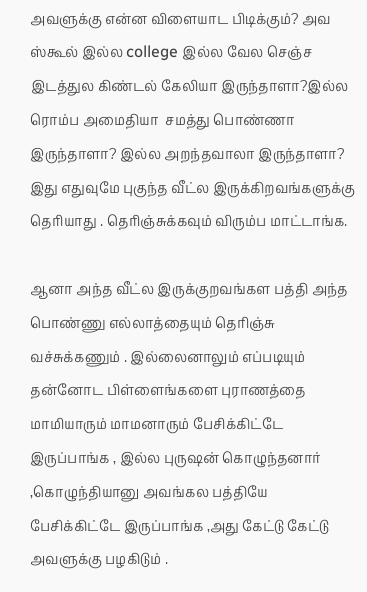அவளுக்கு என்ன விளையாட பிடிக்கும்? அவ ஸ்கூல் இல்ல college இல்ல வேல செஞ்ச இடத்துல கிண்டல் கேலியா இருந்தாளா?இல்ல ரொம்ப அமைதியா  சமத்து பொண்ணா இருந்தாளா? இல்ல அறந்தவாலா இருந்தாளா? இது எதுவுமே புகுந்த வீட்ல இருக்கிறவங்களுக்கு தெரியாது . தெரிஞ்சுக்கவும் விரும்ப மாட்டாங்க.

ஆனா அந்த வீட்ல இருக்குறவங்கள பத்தி அந்த பொண்ணு எல்லாத்தையும் தெரிஞ்சு வச்சுக்கணும் . இல்லைனாலும் எப்படியும் தன்னோட பிள்ளைங்களை புராணத்தை மாமியாரும் மாமனாரும் பேசிக்கிட்டே இருப்பாங்க , இல்ல புருஷன் கொழுந்தனார் ,கொழுந்தியானு அவங்கல பத்தியே பேசிக்கிட்டே இருப்பாங்க ,அது கேட்டு கேட்டு அவளுக்கு பழகிடும் .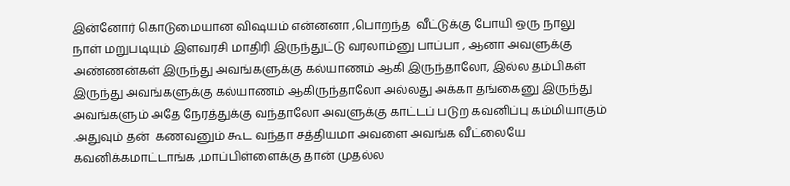இன்னோர் கொடுமையான விஷயம் என்னனா ,பொறந்த  வீட்டுக்கு போயி ஒரு நாலு நாள் மறுபடியும் இளவரசி மாதிரி இருந்துட்டு வரலாம்னு பாப்பா , ஆனா அவளுக்கு அண்ணன்கள் இருந்து அவங்களுக்கு கல்யாணம் ஆகி இருந்தாலோ, இல்ல தம்பிகள் இருந்து அவங்களுக்கு கல்யாணம் ஆகிருந்தாலோ அல்லது அக்கா தங்கைனு இருந்து அவங்களும் அதே நேரத்துக்கு வந்தாலோ அவளுக்கு காட்டப் படுற கவனிப்பு கம்மியாகும் .அதுவும் தன்  கணவனும் கூட வந்தா சத்தியமா அவளை அவங்க வீட்லையே கவனிக்கமாட்டாங்க ,மாப்பிள்ளைக்கு தான் முதல்ல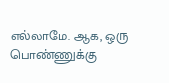எல்லாமே. ஆக, ஒரு பொண்ணுக்கு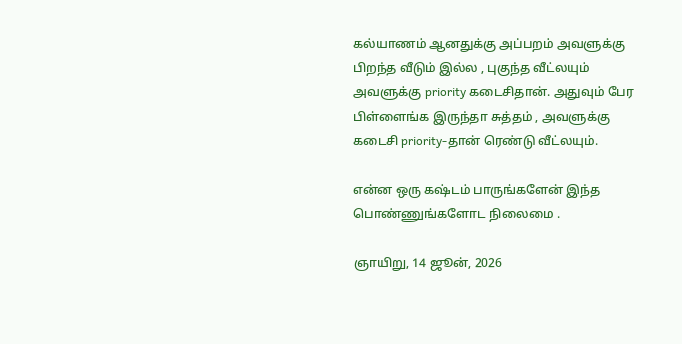கல்யாணம் ஆனதுக்கு அப்பறம் அவளுக்கு பிறந்த வீடும் இல்ல , புகுந்த வீட்லயும்  அவளுக்கு priority கடைசிதான். அதுவும் பேர பிள்ளைங்க இருந்தா சுத்தம் , அவளுக்கு கடைசி priority-தான் ரெண்டு வீட்லயும்.

என்ன ஒரு கஷ்டம் பாருங்களேன் இந்த பொண்ணுங்களோட நிலைமை .

ஞாயிறு, 14 ஜூன், 2026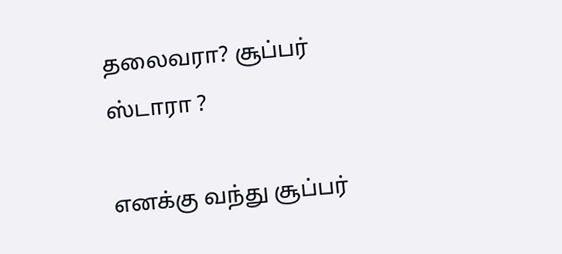தலைவரா? சூப்பர் ஸ்டாரா ?

எனக்கு வந்து சூப்பர்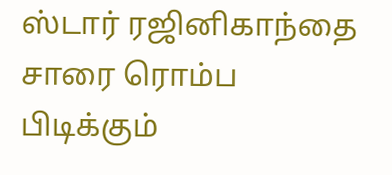ஸ்டார் ரஜினிகாந்தை சாரை ரொம்ப பிடிக்கும்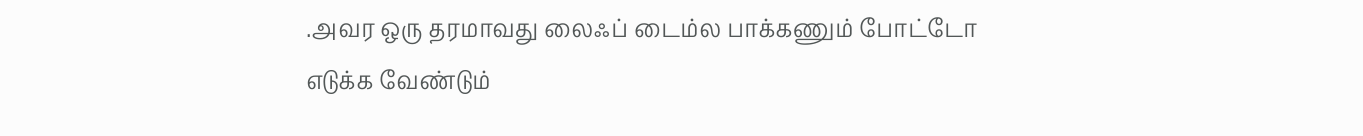.அவர ஒரு தரமாவது லைஃப் டைம்ல பாக்கணும் போட்டோ எடுக்க வேண்டும்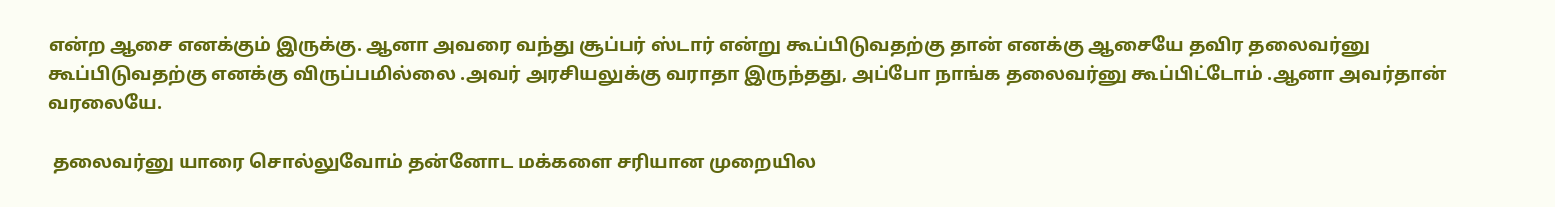என்ற ஆசை எனக்கும் இருக்கு. ஆனா அவரை வந்து சூப்பர் ஸ்டார் என்று கூப்பிடுவதற்கு தான் எனக்கு ஆசையே தவிர தலைவர்னு கூப்பிடுவதற்கு எனக்கு விருப்பமில்லை .அவர் அரசியலுக்கு வராதா இருந்தது, அப்போ நாங்க தலைவர்னு கூப்பிட்டோம் .ஆனா அவர்தான் வரலையே.

 தலைவர்னு யாரை சொல்லுவோம் தன்னோட மக்களை சரியான முறையில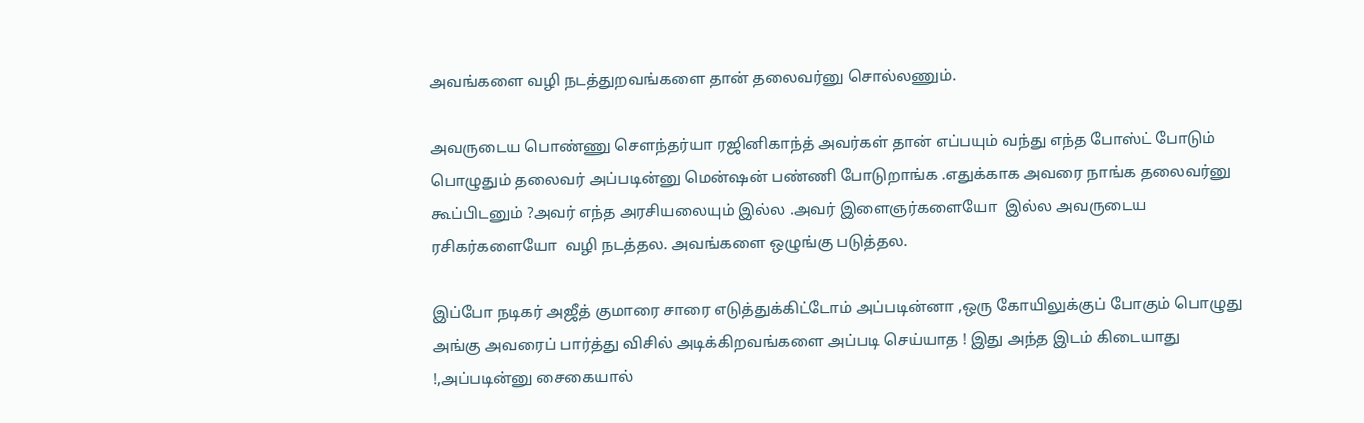அவங்களை வழி நடத்துறவங்களை தான் தலைவர்னு சொல்லணும்.

அவருடைய பொண்ணு சௌந்தர்யா ரஜினிகாந்த் அவர்கள் தான் எப்பயும் வந்து எந்த போஸ்ட் போடும் பொழுதும் தலைவர் அப்படின்னு மென்ஷன் பண்ணி போடுறாங்க .எதுக்காக அவரை நாங்க தலைவர்னு கூப்பிடனும் ?அவர் எந்த அரசியலையும் இல்ல .அவர் இளைஞர்களையோ  இல்ல அவருடைய ரசிகர்களையோ  வழி நடத்தல. அவங்களை ஒழுங்கு படுத்தல.

இப்போ நடிகர் அஜீத் குமாரை சாரை எடுத்துக்கிட்டோம் அப்படின்னா ,ஒரு கோயிலுக்குப் போகும் பொழுது அங்கு அவரைப் பார்த்து விசில் அடிக்கிறவங்களை அப்படி செய்யாத ! இது அந்த இடம் கிடையாது !,அப்படின்னு சைகையால்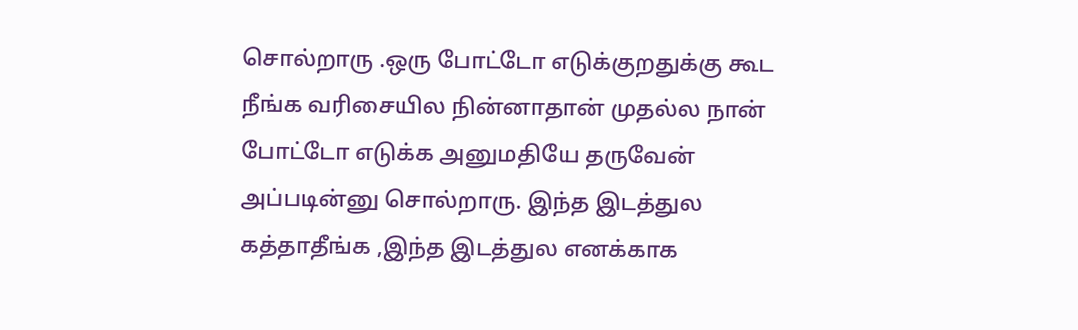சொல்றாரு .ஒரு போட்டோ எடுக்குறதுக்கு கூட நீங்க வரிசையில நின்னாதான் முதல்ல நான் போட்டோ எடுக்க அனுமதியே தருவேன் அப்படின்னு சொல்றாரு. இந்த இடத்துல கத்தாதீங்க ,இந்த இடத்துல எனக்காக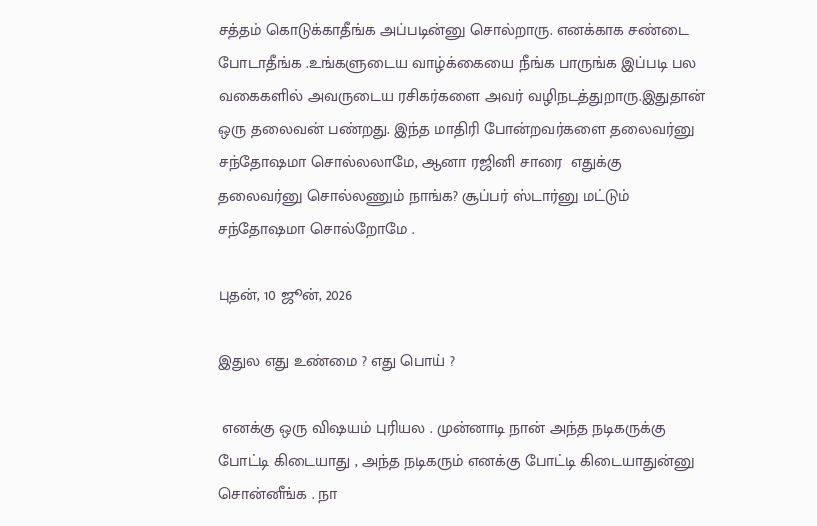சத்தம் கொடுக்காதீங்க அப்படின்னு சொல்றாரு. எனக்காக சண்டை போடாதீங்க .உங்களுடைய வாழ்க்கையை நீங்க பாருங்க இப்படி பல வகைகளில் அவருடைய ரசிகர்களை அவர் வழிநடத்துறாரு.இதுதான் ஒரு தலைவன் பண்றது. இந்த மாதிரி போன்றவர்களை தலைவர்னு  சந்தோஷமா சொல்லலாமே, ஆனா ரஜினி சாரை  எதுக்கு தலைவர்னு சொல்லணும் நாங்க? சூப்பர் ஸ்டார்னு மட்டும் சந்தோஷமா சொல்றோமே .

புதன், 10 ஜூன், 2026

இதுல எது உண்மை ? எது பொய் ?

 எனக்கு ஒரு விஷயம் புரியல . முன்னாடி நான் அந்த நடிகருக்கு போட்டி கிடையாது , அந்த நடிகரும் எனக்கு போட்டி கிடையாதுன்னு சொன்னீங்க . நா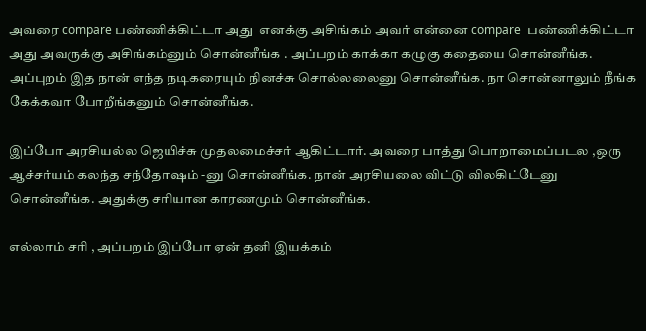அவரை compare பண்ணிக்கிட்டா அது  எனக்கு அசிங்கம் அவர் என்னை compare  பண்ணிக்கிட்டா அது அவருக்கு அசிங்கம்னும் சொன்னீங்க . அப்பறம் காக்கா கழுகு கதையை சொன்னீங்க. அப்புறம் இத நான் எந்த நடிகரையும் நினச்சு சொல்லலைனு சொன்னீங்க. நா சொன்னாலும் நீங்க கேக்கவா போறீங்கனும் சொன்னீங்க.

இப்போ அரசியல்ல ஜெயிச்சு முதலமைச்சர் ஆகிட்டார். அவரை பாத்து பொறாமைப்படல ,ஒரு ஆச்சர்யம் கலந்த சந்தோஷம் -னு சொன்னீங்க. நான் அரசியலை விட்டு விலகிட்டேனு சொன்னீங்க. அதுக்கு சரியான காரணமும் சொன்னீங்க.

எல்லாம் சரி , அப்பறம் இப்போ ஏன் தனி இயக்கம்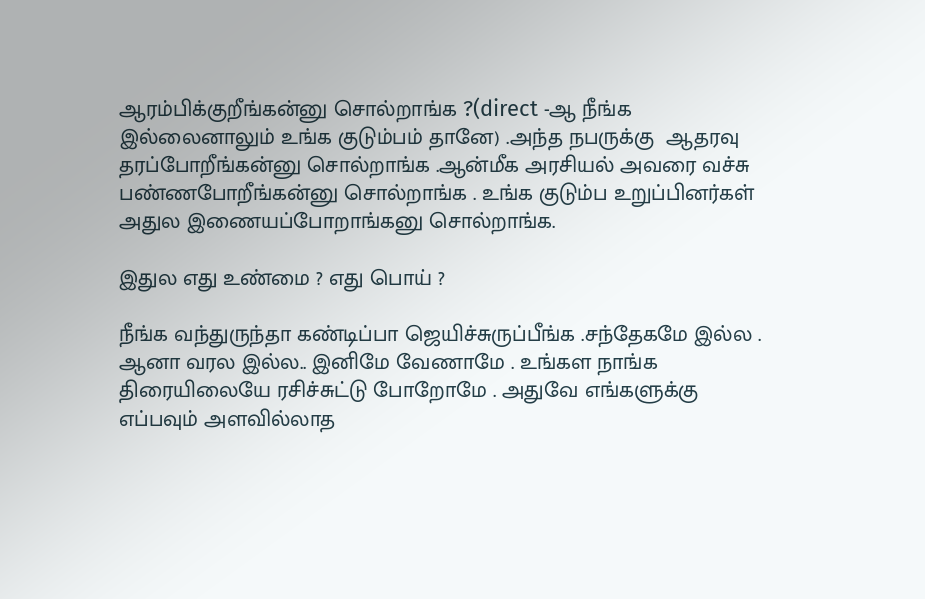ஆரம்பிக்குறீங்கன்னு சொல்றாங்க ?(direct -ஆ நீங்க இல்லைனாலும் உங்க குடும்பம் தானே) .அந்த நபருக்கு  ஆதரவு தரப்போறீங்கன்னு சொல்றாங்க .ஆன்மீக அரசியல் அவரை வச்சு பண்ணபோறீங்கன்னு சொல்றாங்க . உங்க குடும்ப உறுப்பினர்கள் அதுல இணையப்போறாங்கனு சொல்றாங்க.

இதுல எது உண்மை ? எது பொய் ?

நீங்க வந்துருந்தா கண்டிப்பா ஜெயிச்சுருப்பீங்க .சந்தேகமே இல்ல . ஆனா வரல இல்ல.. இனிமே வேணாமே . உங்கள நாங்க திரையிலையே ரசிச்சுட்டு போறோமே . அதுவே எங்களுக்கு எப்பவும் அளவில்லாத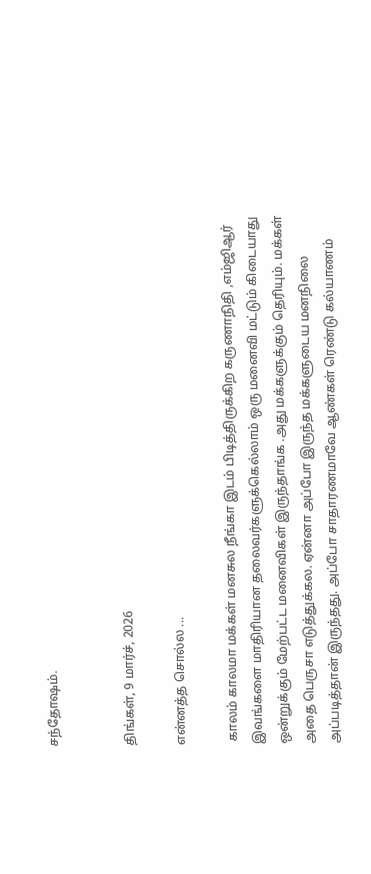சந்தோஷம்.


திங்கள், 9 மார்ச், 2026

என்னத்த சொல்ல ...

 காலம் காலமா மக்கள் மனசுல நீங்கா இடம் பிடித்திருக்கிற கருணாநிதி ,எம்ஜிஆர் இவங்களை மாதிரியான தலைவர்களுக்கெல்லாம் ஒரு மனைவி மட்டும் கிடையாது ஒன்றுக்கும் மேற்பட்ட மனைவிகள் இருந்தாங்க .அது மக்களுக்கும் தெரியும். மக்கள் அதை பெருசா எடுத்துக்கல. ஏன்னா அப்போ இருந்த மக்களுடைய மனநிலை அப்படித்தான் இருந்தது. அப்போ சாதாரணமாவே ஆண்கள் ரெண்டு கல்யாணம்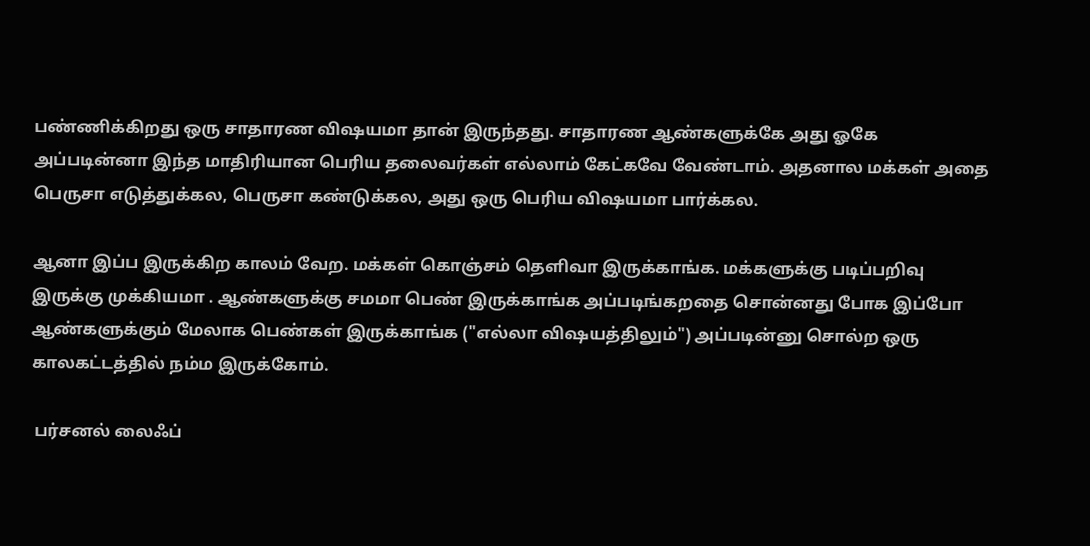பண்ணிக்கிறது ஒரு சாதாரண விஷயமா தான் இருந்தது. சாதாரண ஆண்களுக்கே அது ஓகே அப்படின்னா இந்த மாதிரியான பெரிய தலைவர்கள் எல்லாம் கேட்கவே வேண்டாம். அதனால மக்கள் அதை பெருசா எடுத்துக்கல, பெருசா கண்டுக்கல, அது ஒரு பெரிய விஷயமா பார்க்கல.

ஆனா இப்ப இருக்கிற காலம் வேற. மக்கள் கொஞ்சம் தெளிவா இருக்காங்க. மக்களுக்கு படிப்பறிவு இருக்கு முக்கியமா . ஆண்களுக்கு சமமா பெண் இருக்காங்க அப்படிங்கறதை சொன்னது போக இப்போ ஆண்களுக்கும் மேலாக பெண்கள் இருக்காங்க ("எல்லா விஷயத்திலும்") அப்படின்னு சொல்ற ஒரு காலகட்டத்தில் நம்ம இருக்கோம்.

 பர்சனல் லைஃப்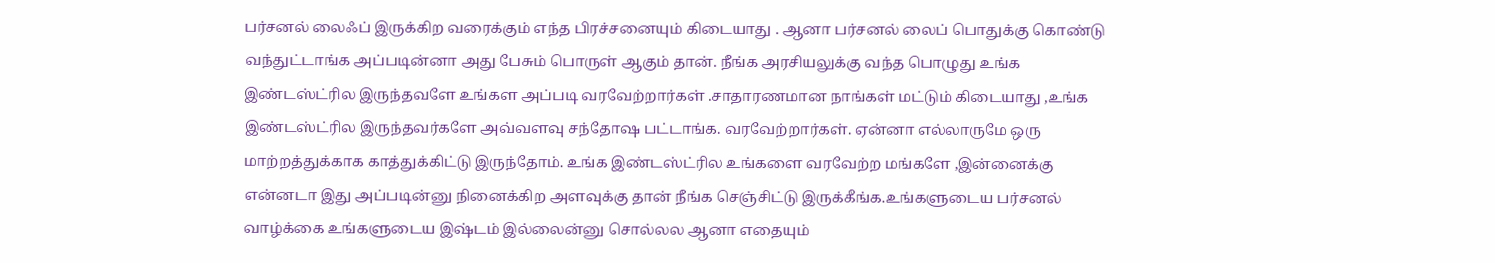பர்சனல் லைஃப் இருக்கிற வரைக்கும் எந்த பிரச்சனையும் கிடையாது . ஆனா பர்சனல் லைப் பொதுக்கு கொண்டு வந்துட்டாங்க அப்படின்னா அது பேசும் பொருள் ஆகும் தான். நீங்க அரசியலுக்கு வந்த பொழுது உங்க இண்டஸ்ட்ரில இருந்தவளே உங்கள அப்படி வரவேற்றார்கள் .சாதாரணமான நாங்கள் மட்டும் கிடையாது ,உங்க இண்டஸ்ட்ரில இருந்தவர்களே அவ்வளவு சந்தோஷ பட்டாங்க. வரவேற்றார்கள். ஏன்னா எல்லாருமே ஒரு மாற்றத்துக்காக காத்துக்கிட்டு இருந்தோம். உங்க இண்டஸ்ட்ரில உங்களை வரவேற்ற மங்களே ,இன்னைக்கு என்னடா இது அப்படின்னு நினைக்கிற அளவுக்கு தான் நீங்க செஞ்சிட்டு இருக்கீங்க.உங்களுடைய பர்சனல் வாழ்க்கை உங்களுடைய இஷ்டம் இல்லைன்னு சொல்லல ஆனா எதையும்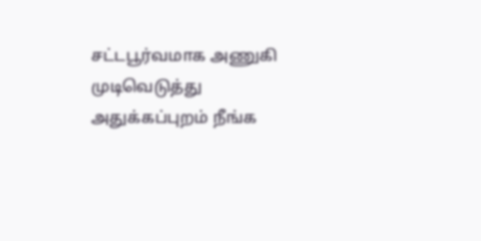சட்டபூர்வமாக அணுகி முடிவெடுத்து அதுக்கப்புறம் நீங்க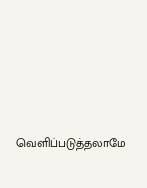வெளிப்படுத்தலாமே